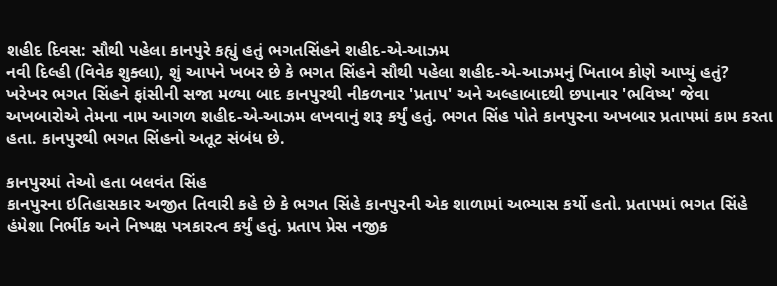શહીદ દિવસ: સૌથી પહેલા કાનપુરે કહ્યું હતું ભગતસિંહને શહીદ-એ-આઝમ
નવી દિલ્હી (વિવેક શુક્લા), શું આપને ખબર છે કે ભગત સિંહને સૌથી પહેલા શહીદ-એ-આઝમનું ખિતાબ કોણે આપ્યું હતું? ખરેખર ભગત સિંહને ફાંસીની સજા મળ્યા બાદ કાનપુરથી નીકળનાર 'પ્રતાપ' અને અલ્હાબાદથી છપાનાર 'ભવિષ્ય' જેવા અખબારોએ તેમના નામ આગળ શહીદ-એ-આઝમ લખવાનું શરૂ કર્યું હતું. ભગત સિંહ પોતે કાનપુરના અખબાર પ્રતાપમાં કામ કરતા હતા. કાનપુરથી ભગત સિંહનો અતૂટ સંબંધ છે.

કાનપુરમાં તેઓ હતા બલવંત સિંહ
કાનપુરના ઇતિહાસકાર અજીત તિવારી કહે છે કે ભગત સિંહે કાનપુરની એક શાળામાં અભ્યાસ કર્યો હતો. પ્રતાપમાં ભગત સિંહે હંમેશા નિર્ભીક અને નિષ્પક્ષ પત્રકારત્વ કર્યું હતું. પ્રતાપ પ્રેસ નજીક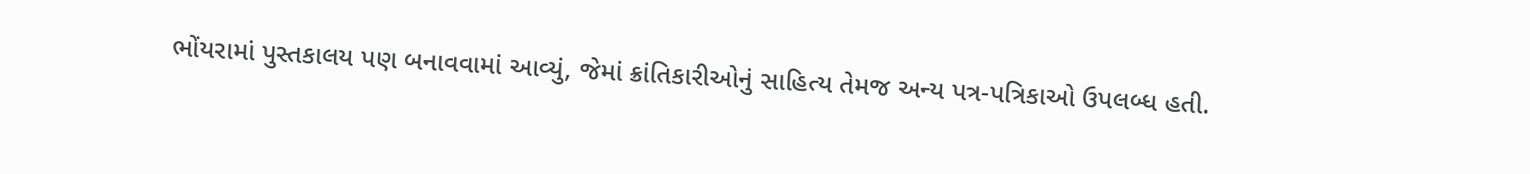ભોંયરામાં પુસ્તકાલય પણ બનાવવામાં આવ્યું, જેમાં ક્રાંતિકારીઓનું સાહિત્ય તેમજ અન્ય પત્ર-પત્રિકાઓ ઉપલબ્ધ હતી.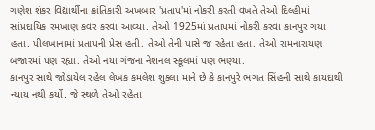ગણેશ શંકર વિદ્યાર્થીના ક્રાંતિકારી અખબાર 'પ્રતાપ'માં નોકરી કરતી વખતે તેઓ દિલ્હીમાં સાંપ્રદાયિક રમખાણ કવર કરવા આવ્યા. તેઓ 1925માં પ્રતાપમાં નોકરી કરવા કાનપુર ગયા હતા. પીલખાનામાં પ્રતાપની પ્રેસ હતી. તેઓ તેની પાસે જ રહેતા હતા. તેઓ રામનારાયણ બજારમાં પણ રહ્યા. તેઓ નયા ગંજના નેશનલ સ્કૂલમાં પણ ભણ્યા.
કાનપુર સાથે જોડાયેલ રહેલ લેખક કમલેશ શુક્લા માને છે કે કાનપુરે ભગત સિંહની સાથે કાયદાથી ન્યાય નથી કર્યો. જે સ્થળે તેઓ રહેતા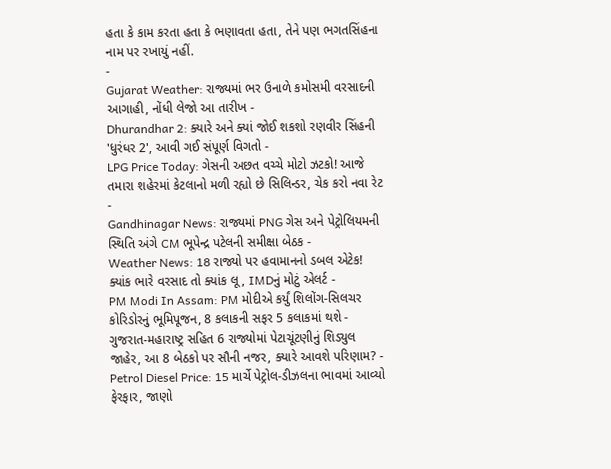હતા કે કામ કરતા હતા કે ભણાવતા હતા, તેને પણ ભગતસિંહના નામ પર રખાયું નહીં.
-
Gujarat Weather: રાજ્યમાં ભર ઉનાળે કમોસમી વરસાદની આગાહી, નોંધી લેજો આ તારીખ -
Dhurandhar 2: ક્યારે અને ક્યાં જોઈ શકશો રણવીર સિંહની 'ધુરંધર 2', આવી ગઈ સંપૂર્ણ વિગતો -
LPG Price Today: ગેસની અછત વચ્ચે મોટો ઝટકો! આજે તમારા શહેરમાં કેટલાનો મળી રહ્યો છે સિલિન્ડર, ચેક કરો નવા રેટ -
Gandhinagar News: રાજ્યમાં PNG ગેસ અને પેટ્રોલિયમની સ્થિતિ અંગે CM ભૂપેન્દ્ર પટેલની સમીક્ષા બેઠક -
Weather News: 18 રાજ્યો પર હવામાનનો ડબલ એટેક! ક્યાંક ભારે વરસાદ તો ક્યાંક લૂ, IMDનું મોટું એલર્ટ -
PM Modi In Assam: PM મોદીએ કર્યું શિલોંગ-સિલચર કોરિડોરનું ભૂમિપૂજન, 8 કલાકની સફર 5 કલાકમાં થશે -
ગુજરાત-મહારાષ્ટ્ર સહિત 6 રાજ્યોમાં પેટાચૂંટણીનું શિડ્યુલ જાહેર, આ 8 બેઠકો પર સૌની નજર, ક્યારે આવશે પરિણામ? -
Petrol Diesel Price: 15 માર્ચે પેટ્રોલ-ડીઝલના ભાવમાં આવ્યો ફેરફાર, જાણો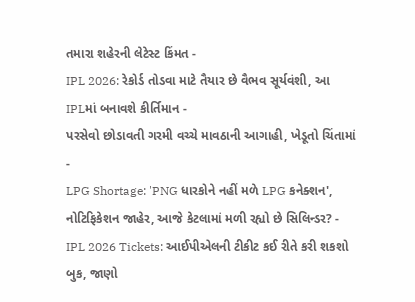તમારા શહેરની લેટેસ્ટ કિંમત -
IPL 2026: રેકોર્ડ તોડવા માટે તૈયાર છે વૈભવ સૂર્યવંશી, આ IPLમાં બનાવશે કીર્તિમાન -
પરસેવો છોડાવતી ગરમી વચ્ચે માવઠાની આગાહી, ખેડૂતો ચિંતામાં -
LPG Shortage: 'PNG ધારકોને નહીં મળે LPG કનેક્શન', નોટિફિકેશન જાહેર, આજે કેટલામાં મળી રહ્યો છે સિલિન્ડર? -
IPL 2026 Tickets: આઈપીએલની ટીકીટ કઈ રીતે કરી શકશો બુક, જાણો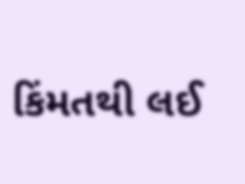કિંમતથી લઈ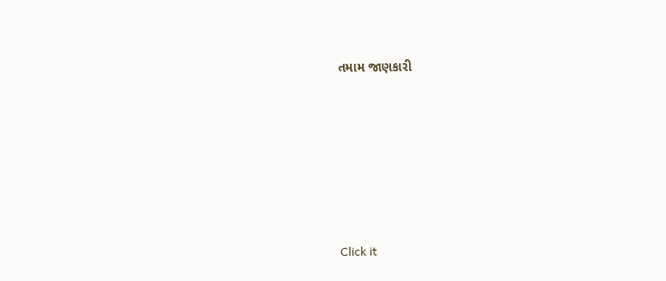તમામ જાણકારી







Click it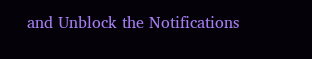and Unblock the Notifications